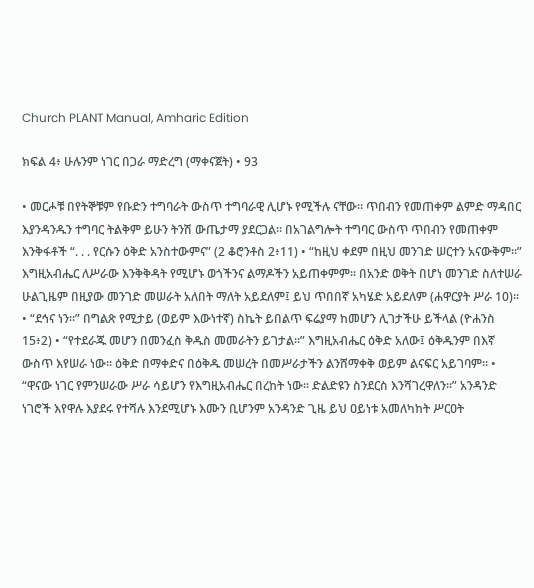Church PLANT Manual, Amharic Edition

ክፍል 4፥ ሁሉንም ነገር በጋራ ማድረግ (ማቀናጀት) • 93

• መርሖቹ በየትኞቹም የቡድን ተግባራት ውስጥ ተግባራዊ ሊሆኑ የሚችሉ ናቸው። ጥበብን የመጠቀም ልምድ ማዳበር እያንዳንዱን ተግባር ትልቅም ይሁን ትንሽ ውጤታማ ያደርጋል። በአገልግሎት ተግባር ውስጥ ጥበብን የመጠቀም እንቅፋቶች “. . . የርሱን ዕቅድ አንስተውምና” (2 ቆሮንቶስ 2፥11) • “ከዚህ ቀደም በዚህ መንገድ ሠርተን አናውቅም።” እግዚአብሔር ለሥራው እንቅቅዳት የሚሆኑ ወጎችንና ልማዶችን አይጠቀምም። በአንድ ወቅት በሆነ መንገድ ስለተሠራ ሁልጊዜም በዚያው መንገድ መሠራት አለበት ማለት አይደለም፤ ይህ ጥበበኛ አካሄድ አይደለም (ሐዋርያት ሥራ 10)። • “ደኅና ነን።” በግልጽ የሚታይ (ወይም እውነተኛ) ስኬት ይበልጥ ፍሬያማ ከመሆን ሊገታችሁ ይችላል (ዮሐንስ 15፥2) • “የተደራጁ መሆን በመንፈስ ቅዱስ መመራትን ይገታል።” እግዚአብሔር ዕቅድ አለው፤ ዕቅዱንም በእኛ ውስጥ እየሠራ ነው። ዕቅድ በማቀድና በዕቅዱ መሠረት በመሥራታችን ልንሸማቀቅ ወይም ልናፍር አይገባም። • “ዋናው ነገር የምንሠራው ሥራ ሳይሆን የእግዚአብሔር በረከት ነው። ድልድዩን ስንደርስ እንሻገረዋለን።” አንዳንድ ነገሮች እየዋሉ እያደሩ የተሻሉ እንደሚሆኑ እሙን ቢሆንም አንዳንድ ጊዜ ይህ ዐይነቱ አመለካከት ሥርዐት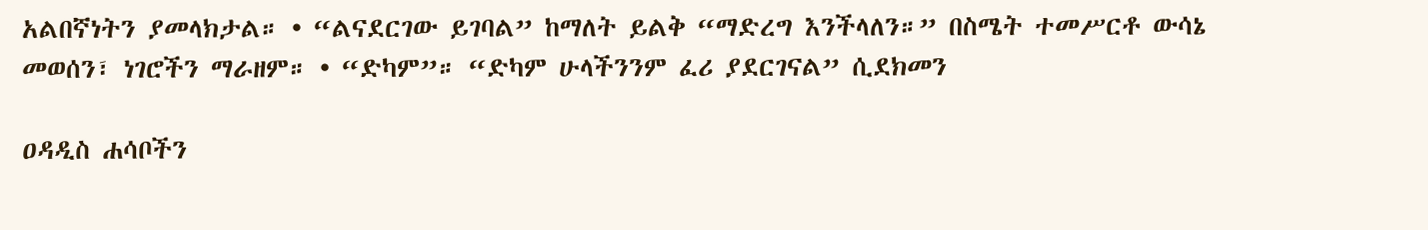አልበኛነትን ያመላክታል። • “ልናደርገው ይገባል” ከማለት ይልቅ “ማድረግ እንችላለን።” በስሜት ተመሥርቶ ውሳኔ መወሰን፣ ነገሮችን ማራዘም። • “ድካም”። “ድካም ሁላችንንም ፈሪ ያደርገናል” ሲደክመን

ዐዳዲስ ሐሳቦችን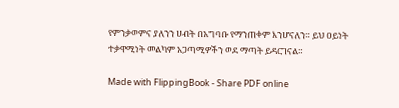የምንቃወምና ያለንን ሀብት በአግባቡ የማንጠቀም እንሆናለን። ይህ ዐይነት ተቃዋሚነት መልካም አጋጣሚዎችን ወደ ማጣት ይዳርገናል።

Made with FlippingBook - Share PDF online